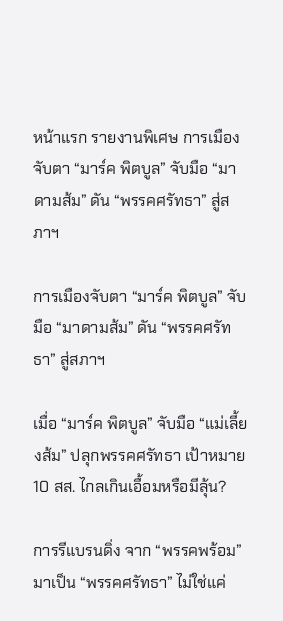หน้าแรก รายงานพิเศษ การเมืองจับตา “มาร์ค พิตบูล” จับมือ “มาดามส้ม” ดัน “พรรคศรัทธา” สู่สภาฯ

การเมืองจับตา “มาร์ค พิตบูล” จับมือ “มาดามส้ม” ดัน “พรรคศรัทธา” สู่สภาฯ

เมื่อ “มาร์ค พิตบูล” จับมือ “แม่เลี้ยงส้ม” ปลุกพรรคศรัทธา เป้าหมาย 10 สส. ไกลเกินเอื้อมหรือมีลุ้น?

การรีแบรนดิ่ง จาก “พรรคพร้อม” มาเป็น “พรรคศรัทธา” ไม่ใช่แค่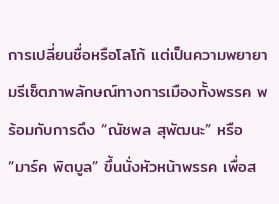การเปลี่ยนชื่อหรือโลโก้ แต่เป็นความพยายามรีเซ็ตภาพลักษณ์ทางการเมืองทั้งพรรค พร้อมกับการดึง “ณัชพล สุพัฒนะ” หรือ “มาร์ค พิตบูล” ขึ้นนั่งหัวหน้าพรรค เพื่อส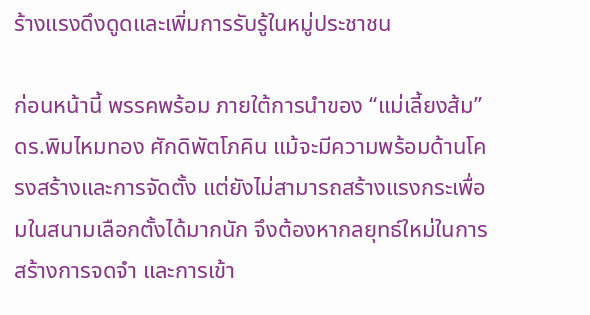ร้างแรงดึงดูดและเพิ่มการรับรู้ในหมู่ประชาชน

ก่อนหน้านี้ พรรคพร้อม ภายใต้การนำของ “แม่เลี้ยงส้ม” ดร.พิมไหมทอง ศักดิพัตโภคิน แม้จะมีความพร้อมด้านโครงสร้างและการจัดตั้ง แต่ยังไม่สามารถสร้างแรงกระเพื่อมในสนามเลือกตั้งได้มากนัก จึงต้องหากลยุทธ์ใหม่ในการสร้างการจดจำ และการเข้า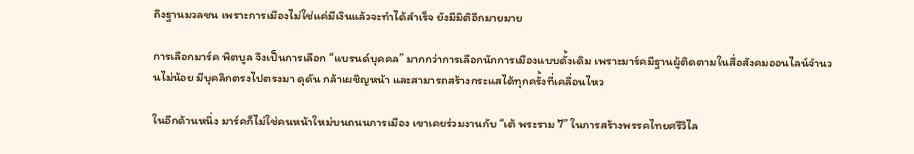ถึงฐานมวลชน เพราะการเมืองไม่ใช่แค่มีเงินแล้วจะทำได้สำเร็จ ยังมีมิติอีกมายมาย

การเลือกมาร์ค พิตบูล จึงเป็นการเลือก “แบรนด์บุคคล” มากกว่าการเลือกนักการเมืองแบบดั้งเดิม เพราะมาร์คมีฐานผู้ติดตามในสื่อสังคมออนไลน์จำนวนไม่น้อย มีบุคลิกตรงไปตรงมา ดุดัน กล้าเผชิญหน้า และสามารถสร้างกระแสได้ทุกครั้งที่เคลื่อนไหว

ในอีกด้านหนึ่ง มาร์คก็ไม่ใช่คนหน้าใหม่บนถนนการเมือง เขาเคยร่วมงานกับ “เต้ พระราม 7” ในการสร้างพรรคไทยศรีวิไล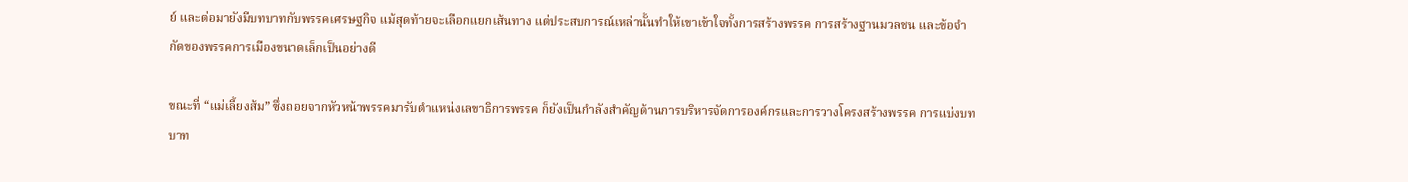ย์ และต่อมายังมีบทบาทกับพรรคเศรษฐกิจ แม้สุดท้ายจะเลือกแยกเส้นทาง แต่ประสบการณ์เหล่านั้นทำให้เขาเข้าใจทั้งการสร้างพรรค การสร้างฐานมวลชน และข้อจำกัดของพรรคการเมืองขนาดเล็กเป็นอย่างดี

ขณะที่ “แม่เลี้ยงส้ม” ซึ่งถอยจากหัวหน้าพรรคมารับตำแหน่งเลขาธิการพรรค ก็ยังเป็นกำลังสำคัญด้านการบริหารจัดการองค์กรและการวางโครงสร้างพรรค การแบ่งบทบาท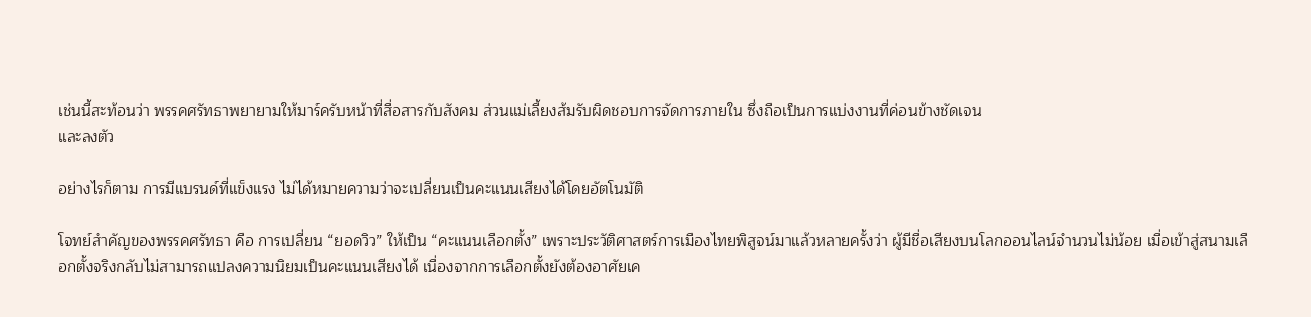เช่นนี้สะท้อนว่า พรรคศรัทธาพยายามให้มาร์ครับหน้าที่สื่อสารกับสังคม ส่วนแม่เลี้ยงส้มรับผิดชอบการจัดการภายใน ซึ่งถือเป็นการแบ่งงานที่ค่อนข้างชัดเจน
และลงตัว

อย่างไรก็ตาม การมีแบรนด์ที่แข็งแรง ไม่ได้หมายความว่าจะเปลี่ยนเป็นคะแนนเสียงได้โดยอัตโนมัติ

โจทย์สำคัญของพรรคศรัทธา คือ การเปลี่ยน “ยอดวิว” ให้เป็น “คะแนนเลือกตั้ง” เพราะประวัติศาสตร์การเมืองไทยพิสูจน์มาแล้วหลายครั้งว่า ผู้มีชื่อเสียงบนโลกออนไลน์จำนวนไม่น้อย เมื่อเข้าสู่สนามเลือกตั้งจริงกลับไม่สามารถแปลงความนิยมเป็นคะแนนเสียงได้ เนื่องจากการเลือกตั้งยังต้องอาศัยเค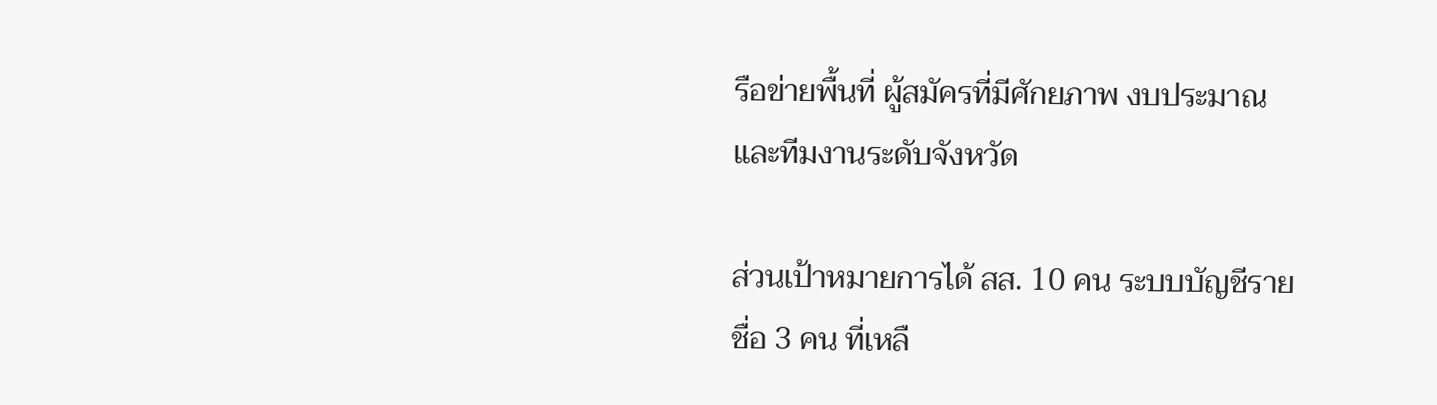รือข่ายพื้นที่ ผู้สมัครที่มีศักยภาพ งบประมาณ และทีมงานระดับจังหวัด

ส่วนเป้าหมายการได้ สส. 10 คน ระบบบัญชีรายชื่อ 3 คน ที่เหลื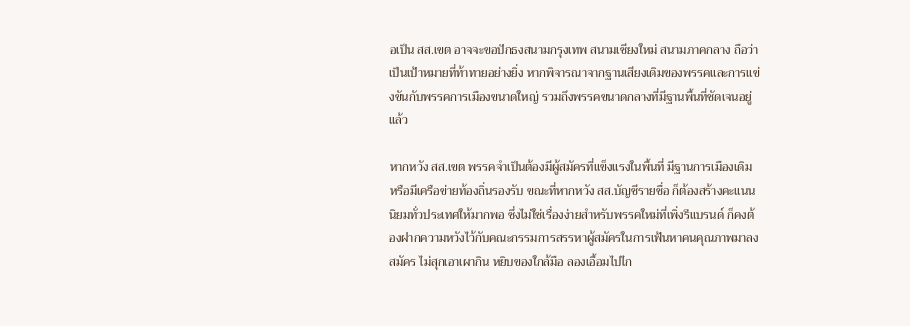อเป็น สส.เขต อาจจะขอปักธงสนามกรุงเทพ สนามเชียงใหม่ สนามภาคกลาง ถือว่าเป็นเป้าหมายที่ท้าทายอย่างยิ่ง หากพิจารณาจากฐานเสียงเดิมของพรรคและการแข่งขันกับพรรคการเมืองขนาดใหญ่ รวมถึงพรรคขนาดกลางที่มีฐานพื้นที่ชัดเจนอยู่แล้ว

หากหวัง สส.เขต พรรคจำเป็นต้องมีผู้สมัครที่แข็งแรงในพื้นที่ มีฐานการเมืองเดิม หรือมีเครือข่ายท้องถิ่นรองรับ ขณะที่หากหวัง สส.บัญชีรายชื่อ ก็ต้องสร้างคะแนนนิยมทั่วประเทศให้มากพอ ซึ่งไม่ใช่เรื่องง่ายสำหรับพรรคใหม่ที่เพิ่งรีแบรนด์ ก็คงต้องฝากความหวังไว้กับคณะกรรมการสรรหาผู้สมัครในการเฟ้นหาคนคุณภาพมาลงสมัคร ไม่สุกเอาเผากิน หยิบของใกล้มือ ลองเอื้อมไปไก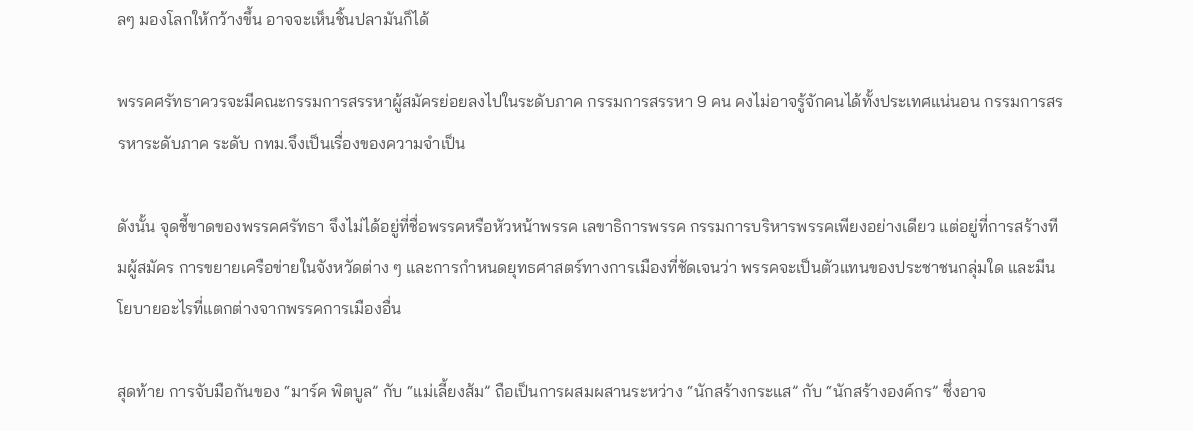ลๆ มองโลกให้กว้างขึ้น อาจจะเห็นชิ้นปลามันก็ได้

พรรคศรัทธาควรจะมีคณะกรรมการสรรหาผู้สมัครย่อยลงไปในระดับภาค กรรมการสรรหา 9 คน คงไม่อาจรู้จักคนได้ทั้งประเทศแน่นอน กรรมการสรรหาระดับภาค ระดับ กทม.จึงเป็นเรื่องของความจำเป็น

ดังนั้น จุดชี้ขาดของพรรคศรัทธา จึงไม่ได้อยู่ที่ชื่อพรรคหรือหัวหน้าพรรค เลขาธิการพรรค กรรมการบริหารพรรคเพียงอย่างเดียว แต่อยู่ที่การสร้างทีมผู้สมัคร การขยายเครือข่ายในจังหวัดต่าง ๆ และการกำหนดยุทธศาสตร์ทางการเมืองที่ชัดเจนว่า พรรคจะเป็นตัวแทนของประชาชนกลุ่มใด และมีนโยบายอะไรที่แตกต่างจากพรรคการเมืองอื่น

สุดท้าย การจับมือกันของ “มาร์ค พิตบูล” กับ “แม่เลี้ยงส้ม” ถือเป็นการผสมผสานระหว่าง “นักสร้างกระแส” กับ “นักสร้างองค์กร” ซึ่งอาจ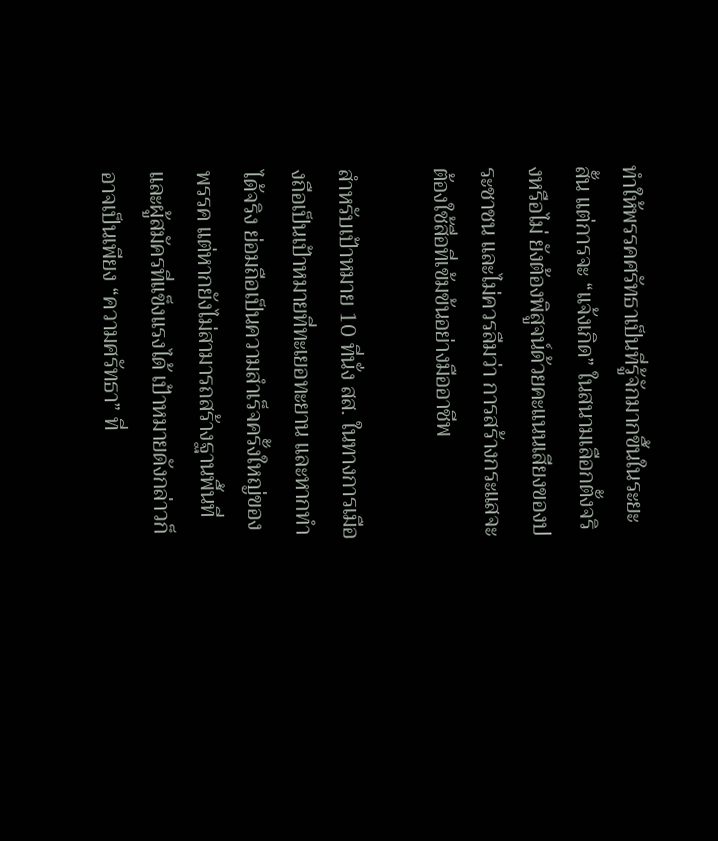ทำให้พรรคศรัทธาเป็นที่รู้จักมากขึ้นในระยะสั้น แต่การจะ “แจ้งเกิด” ในสนามเลือกตั้งจริงหรือไม่ ยังต้องพิสูจน์ด้วยคะแนนเสียงของประชาชน และไม่ควรลืมว่า การสร้างกระแสจะต้องใช้สื่อที่เข้มข้นอย่างมืออาชีพ

สำหรับเป้าหมาย 10 ที่นั่ง สส. ในทางการเมืองถือเป็นเป้าหมายที่ทะเยอทะยาน และหากทำได้จริง ย่อมถือเป็นความสำเร็จครั้งใหญ่ของพรรค แต่หากยังไม่สามารถสร้างฐานพื้นที่และผู้สมัครที่แข็งแรงได้ เป้าหมายดังกล่าวก็อาจเป็นเพียง “ความศรัทธา” ที่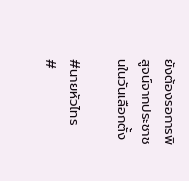ยังต้องรอการพิสูจน์จากประชาชนในวันเลือกตั้ง

#นายหัวไทร
#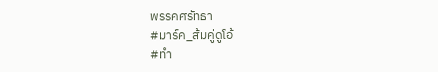พรรคศรัทธา
#มาร์ค_ส้มคู่ดูโอ้
#ทำ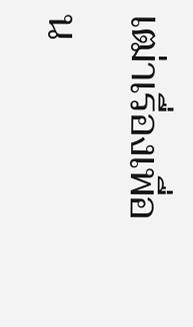เฒ่าเรื่องเพื่อน